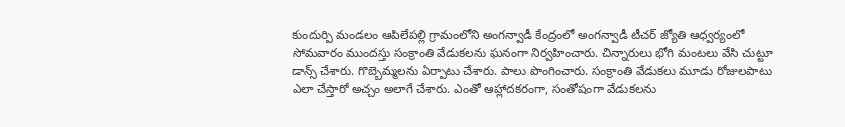కుందుర్పి మండలం ఆపిలేపల్లి గ్రామంలోని అంగన్వాడీ కేంద్రంలో అంగన్వాడీ టీచర్ జ్యోతి ఆధ్వర్యంలో సోమవారం ముందస్తు సంక్రాంతి వేడుకలను ఘనంగా నిర్వహించారు. చిన్నారులు భోగి మంటలు వేసి చుట్టూ డాన్స్ చేశారు. గొబ్బెమ్మలను ఏర్పాటు చేశారు. పాలు పొంగించారు. సంక్రాంతి వేడుకలు మూడు రోజులపాటు ఎలా చేస్తారో అచ్చం అలాగే చేశారు. ఎంతో ఆహ్లాదకరంగా, సంతోషంగా వేడుకలను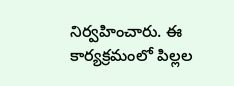నిర్వహించారు. ఈ కార్యక్రమంలో పిల్లల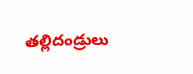తల్లిదండ్రులు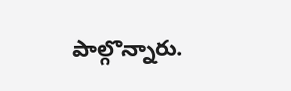పాల్గొన్నారు.